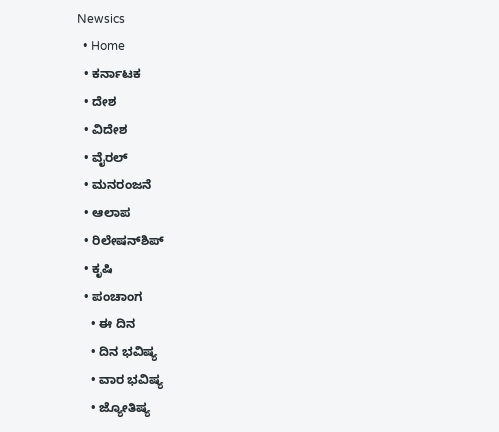Newsics
  • Home
  • ಕರ್ನಾಟಕ
  • ದೇಶ
  • ವಿದೇಶ
  • ವೈರಲ್
  • ಮನರಂಜನೆ
  • ಆಲಾಪ
  • ರಿಲೇಷನ್‌ಶಿಪ್
  • ಕೃಷಿ
  • ಪಂಚಾಂಗ
    • ಈ ದಿನ
    • ದಿನ ಭವಿಷ್ಯ
    • ವಾರ ಭವಿಷ್ಯ
    • ಜ್ಯೋತಿಷ್ಯ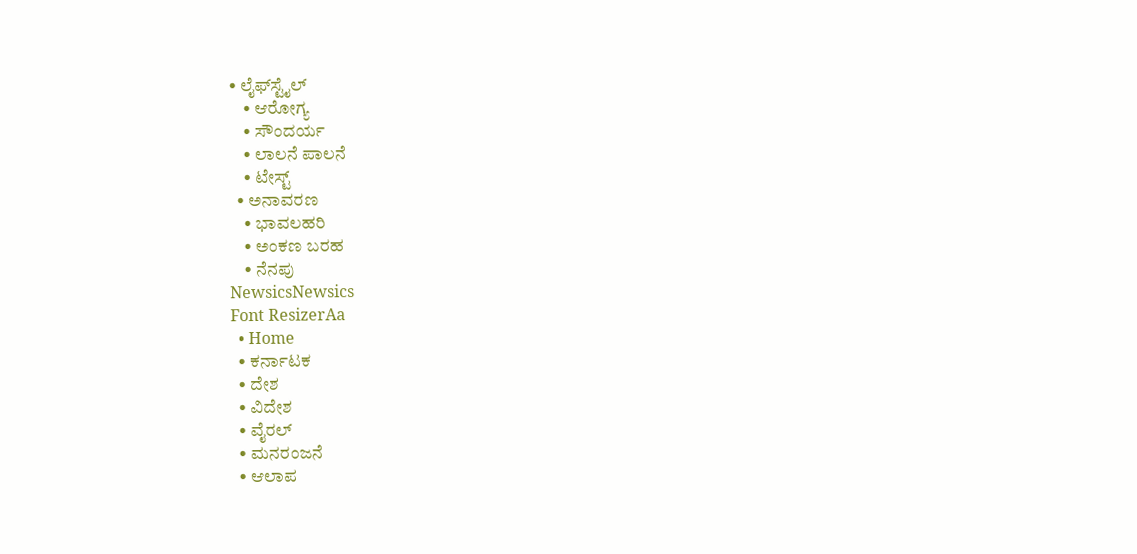• ಲೈಫ್‌ಸ್ಟೈಲ್
    • ಆರೋಗ್ಯ
    • ಸೌಂದರ್ಯ
    • ಲಾಲನೆ ಪಾಲನೆ
    • ಟೇಸ್ಟ್
  • ಅನಾವರಣ
    • ಭಾವಲಹರಿ
    • ಅಂಕಣ ಬರಹ
    • ನೆನಪು
NewsicsNewsics
Font ResizerAa
  • Home
  • ಕರ್ನಾಟಕ
  • ದೇಶ
  • ವಿದೇಶ
  • ವೈರಲ್
  • ಮನರಂಜನೆ
  • ಆಲಾಪ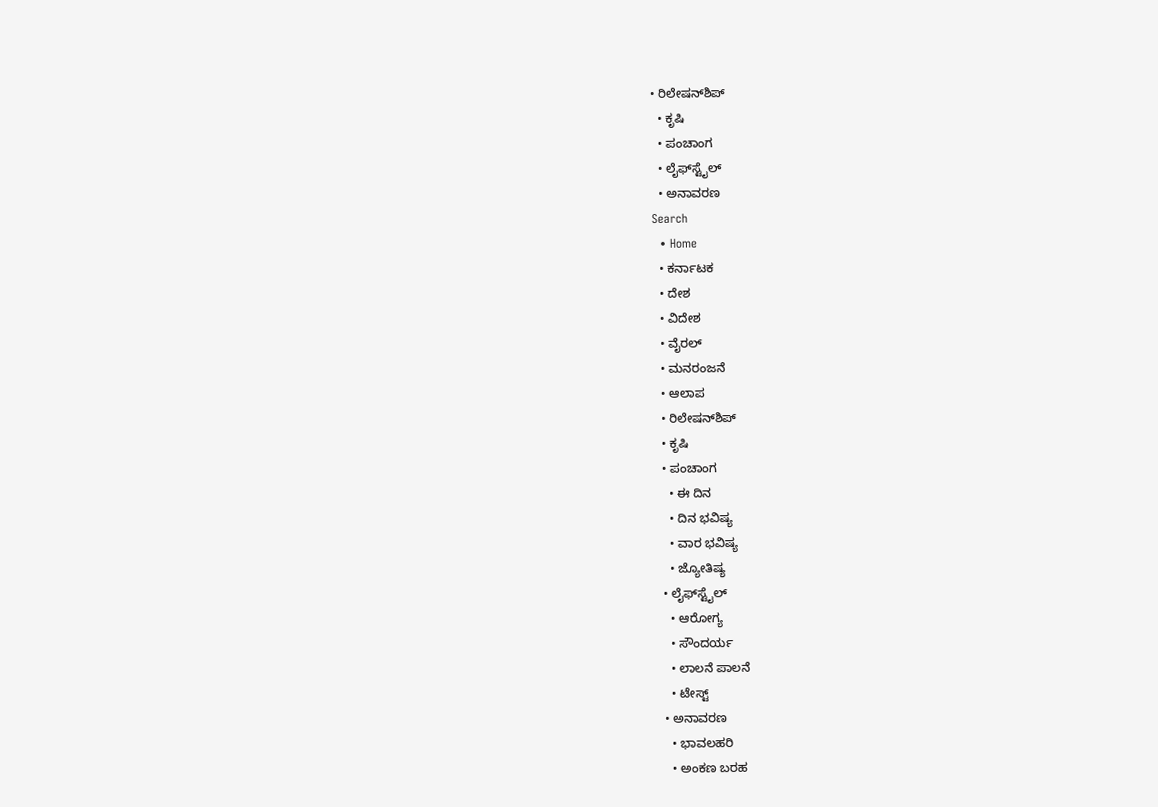• ರಿಲೇಷನ್‌ಶಿಪ್
  • ಕೃಷಿ
  • ಪಂಚಾಂಗ
  • ಲೈಫ್‌ಸ್ಟೈಲ್
  • ಅನಾವರಣ
Search
  • Home
  • ಕರ್ನಾಟಕ
  • ದೇಶ
  • ವಿದೇಶ
  • ವೈರಲ್
  • ಮನರಂಜನೆ
  • ಆಲಾಪ
  • ರಿಲೇಷನ್‌ಶಿಪ್
  • ಕೃಷಿ
  • ಪಂಚಾಂಗ
    • ಈ ದಿನ
    • ದಿನ ಭವಿಷ್ಯ
    • ವಾರ ಭವಿಷ್ಯ
    • ಜ್ಯೋತಿಷ್ಯ
  • ಲೈಫ್‌ಸ್ಟೈಲ್
    • ಆರೋಗ್ಯ
    • ಸೌಂದರ್ಯ
    • ಲಾಲನೆ ಪಾಲನೆ
    • ಟೇಸ್ಟ್
  • ಅನಾವರಣ
    • ಭಾವಲಹರಿ
    • ಅಂಕಣ ಬರಹ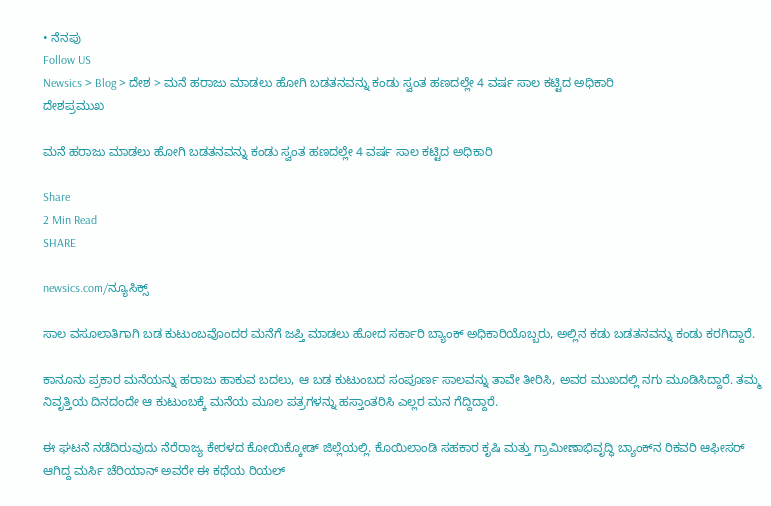• ನೆನಪು
Follow US
Newsics > Blog > ದೇಶ > ಮನೆ ಹರಾಜು ಮಾಡಲು ಹೋಗಿ ಬಡತನವನ್ನು ಕಂಡು ಸ್ವಂತ ಹಣದಲ್ಲೇ 4 ವರ್ಷ ಸಾಲ ಕಟ್ಟಿದ ಅಧಿಕಾರಿ
ದೇಶಪ್ರಮುಖ

ಮನೆ ಹರಾಜು ಮಾಡಲು ಹೋಗಿ ಬಡತನವನ್ನು ಕಂಡು ಸ್ವಂತ ಹಣದಲ್ಲೇ 4 ವರ್ಷ ಸಾಲ ಕಟ್ಟಿದ ಅಧಿಕಾರಿ

Share
2 Min Read
SHARE

newsics.com/ನ್ಯೂಸಿಕ್ಸ್

ಸಾಲ ವಸೂಲಾತಿಗಾಗಿ ಬಡ ಕುಟುಂಬವೊಂದರ ಮನೆಗೆ ಜಪ್ತಿ ಮಾಡಲು ಹೋದ ಸರ್ಕಾರಿ ಬ್ಯಾಂಕ್ ಅಧಿಕಾರಿಯೊಬ್ಬರು, ಅಲ್ಲಿನ ಕಡು ಬಡತನವನ್ನು ಕಂಡು ಕರಗಿದ್ದಾರೆ.

ಕಾನೂನು ಪ್ರಕಾರ ಮನೆಯನ್ನು ಹರಾಜು ಹಾಕುವ ಬದಲು, ಆ ಬಡ ಕುಟುಂಬದ ಸಂಪೂರ್ಣ ಸಾಲವನ್ನು ತಾವೇ ತೀರಿಸಿ, ಅವರ ಮುಖದಲ್ಲಿ ನಗು ಮೂಡಿಸಿದ್ದಾರೆ. ತಮ್ಮ ನಿವೃತ್ತಿಯ ದಿನದಂದೇ ಆ ಕುಟುಂಬಕ್ಕೆ ಮನೆಯ ಮೂಲ ಪತ್ರಗಳನ್ನು ಹಸ್ತಾಂತರಿಸಿ ಎಲ್ಲರ ಮನ ಗೆದ್ದಿದ್ದಾರೆ.

ಈ ಘಟನೆ ನಡೆದಿರುವುದು ನೆರೆರಾಜ್ಯ ಕೇರಳದ ಕೋಯಿಕ್ಕೋಡ್ ಜಿಲ್ಲೆಯಲ್ಲಿ. ಕೊಯಿಲಾಂಡಿ ಸಹಕಾರ ಕೃಷಿ ಮತ್ತು ಗ್ರಾಮೀಣಾಭಿವೃದ್ಧಿ ಬ್ಯಾಂಕ್‌ನ ರಿಕವರಿ ಆಫೀಸರ್ ಆಗಿದ್ದ ಮರ್ಸಿ ಚೆರಿಯಾನ್ ಅವರೇ ಈ ಕಥೆಯ ರಿಯಲ್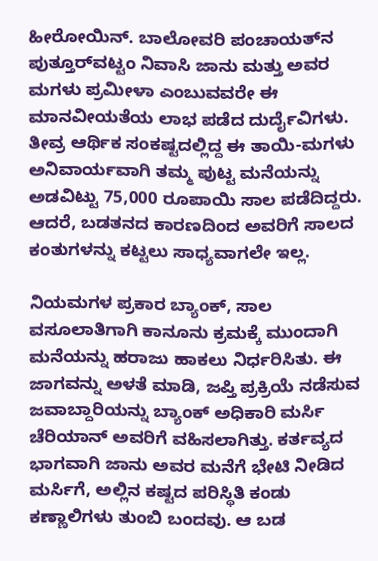ಹೀರೋಯಿನ್. ಬಾಲೋವರಿ ಪಂಚಾಯತ್‌ನ ಪುತ್ತೂರ್‌ವಟ್ಟಂ ನಿವಾಸಿ ಜಾನು ಮತ್ತು ಅವರ ಮಗಳು ಪ್ರಮೀಳಾ ಎಂಬುವವರೇ ಈ ಮಾನವೀಯತೆಯ ಲಾಭ ಪಡೆದ ದುರ್ದೈವಿಗಳು. ತೀವ್ರ ಆರ್ಥಿಕ ಸಂಕಷ್ಟದಲ್ಲಿದ್ದ ಈ ತಾಯಿ-ಮಗಳು ಅನಿವಾರ್ಯವಾಗಿ ತಮ್ಮ ಪುಟ್ಟ ಮನೆಯನ್ನು ಅಡವಿಟ್ಟು 75,000 ರೂಪಾಯಿ ಸಾಲ ಪಡೆದಿದ್ದರು. ಆದರೆ, ಬಡತನದ ಕಾರಣದಿಂದ ಅವರಿಗೆ ಸಾಲದ ಕಂತುಗಳನ್ನು ಕಟ್ಟಲು ಸಾಧ್ಯವಾಗಲೇ ಇಲ್ಲ.

ನಿಯಮಗಳ ಪ್ರಕಾರ ಬ್ಯಾಂಕ್, ಸಾಲ ವಸೂಲಾತಿಗಾಗಿ ಕಾನೂನು ಕ್ರಮಕ್ಕೆ ಮುಂದಾಗಿ ಮನೆಯನ್ನು ಹರಾಜು ಹಾಕಲು ನಿರ್ಧರಿಸಿತು. ಈ ಜಾಗವನ್ನು ಅಳತೆ ಮಾಡಿ, ಜಪ್ತಿ ಪ್ರಕ್ರಿಯೆ ನಡೆಸುವ ಜವಾಬ್ದಾರಿಯನ್ನು ಬ್ಯಾಂಕ್ ಅಧಿಕಾರಿ ಮರ್ಸಿ ಚೆರಿಯಾನ್ ಅವರಿಗೆ ವಹಿಸಲಾಗಿತ್ತು. ಕರ್ತವ್ಯದ ಭಾಗವಾಗಿ ಜಾನು ಅವರ ಮನೆಗೆ ಭೇಟಿ ನೀಡಿದ ಮರ್ಸಿಗೆ, ಅಲ್ಲಿನ ಕಷ್ಟದ ಪರಿಸ್ಥಿತಿ ಕಂಡು ಕಣ್ಣಾಲಿಗಳು ತುಂಬಿ ಬಂದವು. ಆ ಬಡ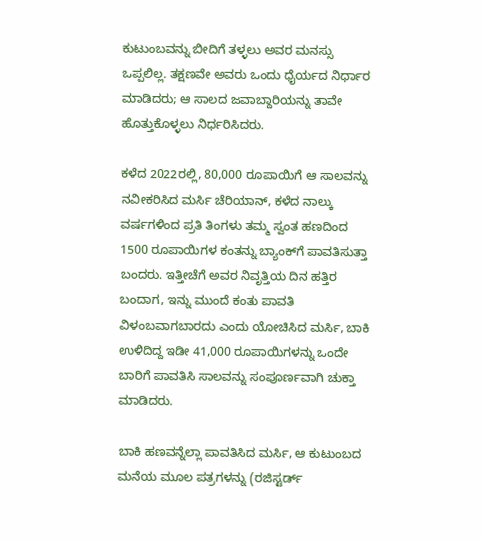ಕುಟುಂಬವನ್ನು ಬೀದಿಗೆ ತಳ್ಳಲು ಅವರ ಮನಸ್ಸು ಒಪ್ಪಲಿಲ್ಲ. ತಕ್ಷಣವೇ ಅವರು ಒಂದು ಧೈರ್ಯದ ನಿರ್ಧಾರ ಮಾಡಿದರು; ಆ ಸಾಲದ ಜವಾಬ್ದಾರಿಯನ್ನು ತಾವೇ ಹೊತ್ತುಕೊಳ್ಳಲು ನಿರ್ಧರಿಸಿದರು.

ಕಳೆದ 2022ರಲ್ಲಿ, 80,000 ರೂಪಾಯಿಗೆ ಆ ಸಾಲವನ್ನು ನವೀಕರಿಸಿದ ಮರ್ಸಿ ಚೆರಿಯಾನ್, ಕಳೆದ ನಾಲ್ಕು ವರ್ಷಗಳಿಂದ ಪ್ರತಿ ತಿಂಗಳು ತಮ್ಮ ಸ್ವಂತ ಹಣದಿಂದ 1500 ರೂಪಾಯಿಗಳ ಕಂತನ್ನು ಬ್ಯಾಂಕ್‌ಗೆ ಪಾವತಿಸುತ್ತಾ ಬಂದರು. ಇತ್ತೀಚೆಗೆ ಅವರ ನಿವೃತ್ತಿಯ ದಿನ ಹತ್ತಿರ ಬಂದಾಗ, ಇನ್ನು ಮುಂದೆ ಕಂತು ಪಾವತಿ ವಿಳಂಬವಾಗಬಾರದು ಎಂದು ಯೋಚಿಸಿದ ಮರ್ಸಿ, ಬಾಕಿ ಉಳಿದಿದ್ದ ಇಡೀ 41,000 ರೂಪಾಯಿಗಳನ್ನು ಒಂದೇ ಬಾರಿಗೆ ಪಾವತಿಸಿ ಸಾಲವನ್ನು ಸಂಪೂರ್ಣವಾಗಿ ಚುಕ್ತಾ ಮಾಡಿದರು.

ಬಾಕಿ ಹಣವನ್ನೆಲ್ಲಾ ಪಾವತಿಸಿದ ಮರ್ಸಿ, ಆ ಕುಟುಂಬದ ಮನೆಯ ಮೂಲ ಪತ್ರಗಳನ್ನು (ರಜಿಸ್ಟರ್ಡ್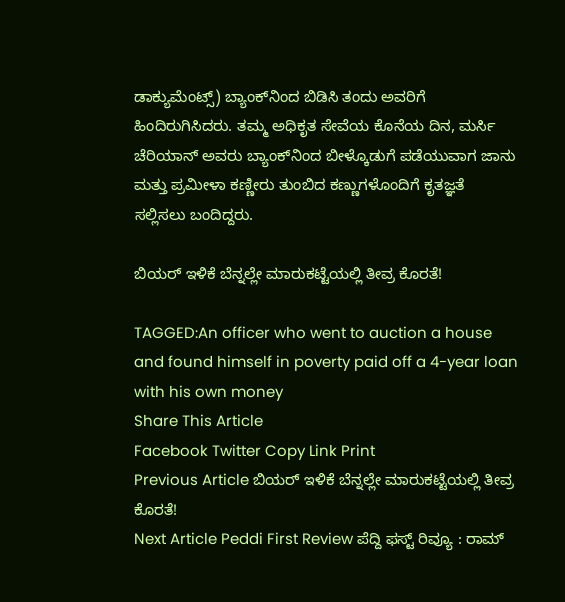ಡಾಕ್ಯುಮೆಂಟ್ಸ್) ಬ್ಯಾಂಕ್‌ನಿಂದ ಬಿಡಿಸಿ ತಂದು ಅವರಿಗೆ ಹಿಂದಿರುಗಿಸಿದರು. ತಮ್ಮ ಅಧಿಕೃತ ಸೇವೆಯ ಕೊನೆಯ ದಿನ, ಮರ್ಸಿ ಚೆರಿಯಾನ್ ಅವರು ಬ್ಯಾಂಕ್‌ನಿಂದ ಬೀಳ್ಕೊಡುಗೆ ಪಡೆಯುವಾಗ ಜಾನು ಮತ್ತು ಪ್ರಮೀಳಾ ಕಣ್ಣೀರು ತುಂಬಿದ ಕಣ್ಣುಗಳೊಂದಿಗೆ ಕೃತಜ್ಞತೆ ಸಲ್ಲಿಸಲು ಬಂದಿದ್ದರು.

ಬಿಯರ್ ಇಳಿಕೆ ಬೆನ್ನಲ್ಲೇ ಮಾರುಕಟ್ಟೆಯಲ್ಲಿ ತೀವ್ರ ಕೊರತೆ!

TAGGED:An officer who went to auction a house and found himself in poverty paid off a 4-year loan with his own money
Share This Article
Facebook Twitter Copy Link Print
Previous Article ಬಿಯರ್ ಇಳಿಕೆ ಬೆನ್ನಲ್ಲೇ ಮಾರುಕಟ್ಟೆಯಲ್ಲಿ ತೀವ್ರ ಕೊರತೆ!
Next Article Peddi First Review ಪೆದ್ದಿ ಫಸ್ಟ್ ರಿವ್ಯೂ : ರಾಮ್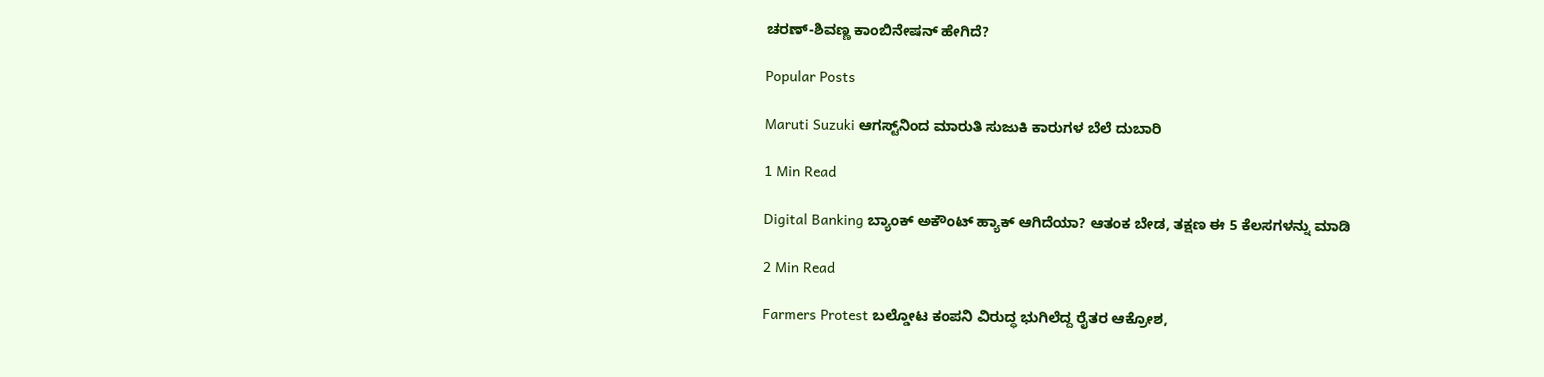ಚರಣ್-ಶಿವಣ್ಣ ಕಾಂಬಿನೇಷನ್ ಹೇಗಿದೆ?

Popular Posts

Maruti Suzuki ಆಗಸ್ಟ್‌ನಿಂದ ಮಾರುತಿ ಸುಜುಕಿ ಕಾರುಗಳ ಬೆಲೆ ದುಬಾರಿ

1 Min Read

Digital Banking ಬ್ಯಾಂಕ್ ಅಕೌಂಟ್ ಹ್ಯಾಕ್ ಆಗಿದೆಯಾ? ಆತಂಕ ಬೇಡ, ತಕ್ಷಣ ಈ 5 ಕೆಲಸಗಳನ್ನು ಮಾಡಿ

2 Min Read

Farmers Protest ಬಲ್ಡೋಟ ಕಂಪನಿ ವಿರುದ್ಧ ಭುಗಿಲೆದ್ದ ರೈತರ ಆಕ್ರೋಶ,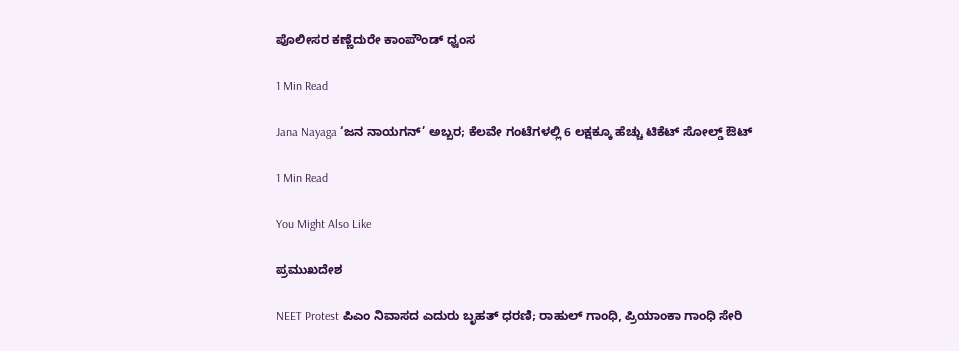ಪೊಲೀಸರ ಕಣ್ಣೆದುರೇ ಕಾಂಪೌಂಡ್ ಧ್ವಂಸ

1 Min Read

Jana Nayaga ‘ಜನ ನಾಯಗನ್’ ಅಬ್ಬರ; ಕೆಲವೇ ಗಂಟೆಗಳಲ್ಲಿ 6 ಲಕ್ಷಕ್ಕೂ ಹೆಚ್ಚು ಟಿಕೆಟ್ ಸೋಲ್ಡ್ ಔಟ್

1 Min Read

You Might Also Like

ಪ್ರಮುಖದೇಶ

NEET Protest ಪಿಎಂ ನಿವಾಸದ ಎದುರು ಬೃಹತ್ ಧರಣಿ; ರಾಹುಲ್ ಗಾಂಧಿ, ಪ್ರಿಯಾಂಕಾ ಗಾಂಧಿ ಸೇರಿ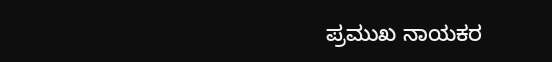ಪ್ರಮುಖ ನಾಯಕರ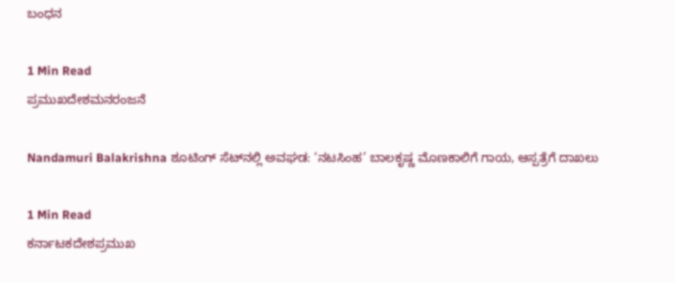ಬಂಧನ

1 Min Read
ಪ್ರಮುಖದೇಶಮನರಂಜನೆ

Nandamuri Balakrishna ಶೂಟಿಂಗ್ ಸೆಟ್‌ನಲ್ಲಿ ಅವಘಡ: ‘ನಟಸಿಂಹ’ ಬಾಲಕೃಷ್ಣ ಮೊಣಕಾಲಿಗೆ ಗಾಯ, ಆಸ್ಪತ್ರೆಗೆ ದಾಖಲು

1 Min Read
ಕರ್ನಾಟಕದೇಶಪ್ರಮುಖ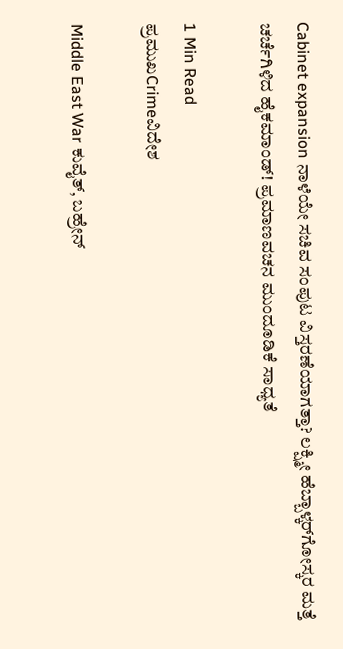Cabinet expansion ನಾಳೆಯೇ ಸಚಿವ ಸಂಪುಟ ವಿಸ್ತರಣೆಯಾಗತ್ತಾ? ಲಕ್ಷ್ಮೀ ಹೆಬ್ಬಾಳ್ಕರ್‌ಗೋಸ್ಕರ ಮತ್ತೆ ಚರ್ಚೆಗಿಳಿದ ಹೈಕಮಾಂಡ್! ಪ್ರಮಾಣವಚನ ಮುಂದೂಡಿಕೆ ಸಾಧ್ಯತೆ

1 Min Read
ಪ್ರಮುಖCrimeವಿದೇಶ

Middle East War ಕುವೈತ್, ಬಹ್ರೇನ್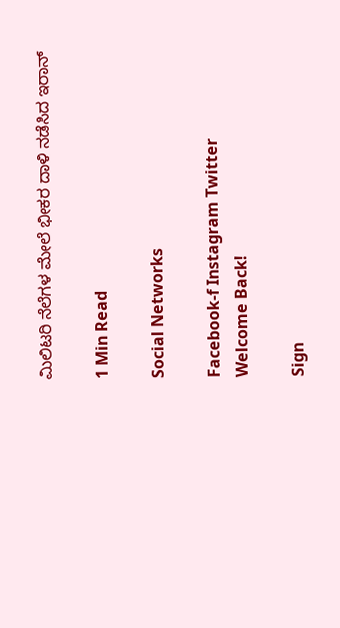ಮಿಲಿಟರಿ ನೆಲೆಗಳ ಮೇಲೆ ಭೀಕರ ದಾಳಿ ನಡೆಸಿದ ಇರಾನ್

1 Min Read

Social Networks

Facebook-f Instagram Twitter
Welcome Back!

Sign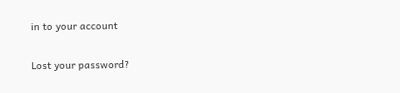in to your account

Lost your password?